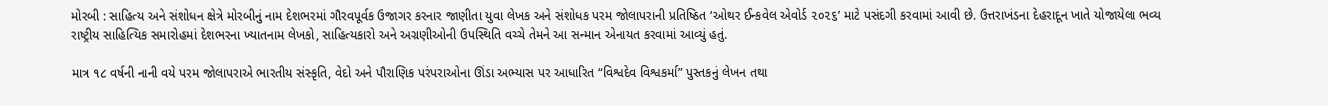મોરબી : સાહિત્ય અને સંશોધન ક્ષેત્રે મોરબીનું નામ દેશભરમાં ગૌરવપૂર્વક ઉજાગર કરનાર જાણીતા યુવા લેખક અને સંશોધક પરમ જોલાપરાની પ્રતિષ્ઠિત ‘ઓથર ઈન્કવેલ એવોર્ડ ૨૦૨૬’ માટે પસંદગી કરવામાં આવી છે. ઉત્તરાખંડના દેહરાદૂન ખાતે યોજાયેલા ભવ્ય રાષ્ટ્રીય સાહિત્યિક સમારોહમાં દેશભરના ખ્યાતનામ લેખકો, સાહિત્યકારો અને અગ્રણીઓની ઉપસ્થિતિ વચ્ચે તેમને આ સન્માન એનાયત કરવામાં આવ્યું હતું.

માત્ર ૧૮ વર્ષની નાની વયે પરમ જોલાપરાએ ભારતીય સંસ્કૃતિ, વેદો અને પૌરાણિક પરંપરાઓના ઊંડા અભ્યાસ પર આધારિત “વિશ્વદેવ વિશ્વકર્મા” પુસ્તકનું લેખન તથા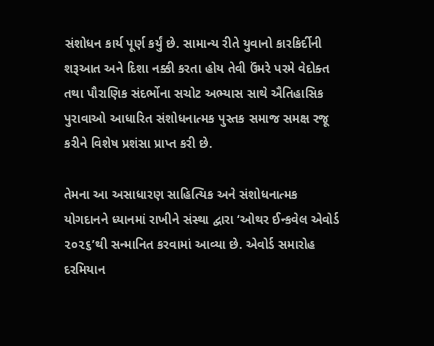સંશોધન કાર્ય પૂર્ણ કર્યું છે. સામાન્ય રીતે યુવાનો કારકિર્દીની શરૂઆત અને દિશા નક્કી કરતા હોય તેવી ઉંમરે પરમે વેદોક્ત તથા પૌરાણિક સંદર્ભોના સચોટ અભ્યાસ સાથે ઐતિહાસિક પુરાવાઓ આધારિત સંશોધનાત્મક પુસ્તક સમાજ સમક્ષ રજૂ કરીને વિશેષ પ્રશંસા પ્રાપ્ત કરી છે.

તેમના આ અસાધારણ સાહિત્યિક અને સંશોધનાત્મક યોગદાનને ધ્યાનમાં રાખીને સંસ્થા દ્વારા ‘ઓથર ઈન્કવેલ એવોર્ડ ૨૦૨૬’થી સન્માનિત કરવામાં આવ્યા છે. એવોર્ડ સમારોહ દરમિયાન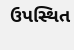ઉપસ્થિત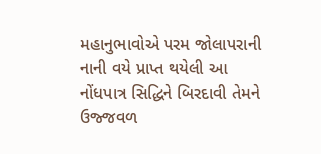મહાનુભાવોએ પરમ જોલાપરાની નાની વયે પ્રાપ્ત થયેલી આ નોંધપાત્ર સિદ્ધિને બિરદાવી તેમને ઉજ્જવળ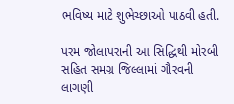ભવિષ્ય માટે શુભેચ્છાઓ પાઠવી હતી.

પરમ જોલાપરાની આ સિદ્ધિથી મોરબી સહિત સમગ્ર જિલ્લામાં ગૌરવની લાગણી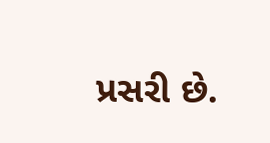પ્રસરી છે.